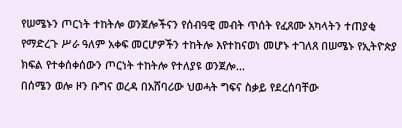የሠሜኑን ጦርነት ተከትሎ ወንጀሎችናን የሰብዓዊ መብት ጥሰት የፈጸሙ አካላትን ተጠያቂ የማድረጉ ሥራ ዓለም አቀፍ መርሆዎችን ተከትሎ እየተከናወነ መሆኑ ተገለጸ በሠሜኑ የኢትዮጵያ ክፍል የተቀሰቀሰውን ጦርነት ተከትሎ የተለያዩ ወንጀሎ...
በሰሜን ወሎ ዞን ቡግና ወረዳ በአሸባሪው ህወሓት ግፍና ስቃይ የደረሰባቸው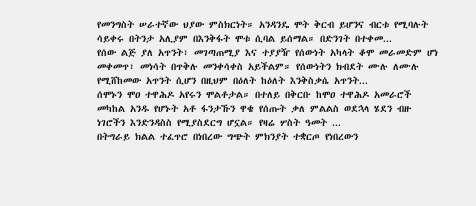የመንግስት ሠራተኛው ህያው ምስክርነት። አንዳንዴ ሞት ቅርብ ይሆንና ብርቱ የሚባሉት ሳይቀሩ በትንታ አሊያም በእንቅፋት ሞቱ ሲባል ይሰማል። በድንገት በተቀመ...
የሰው ልጅ ያለ አጥንት፣ መገጣጠሚያ እና ተያያዥ የሰውነት አካላት ቆሞ መራመድም ሆነ መቀመጥ፣ መነሳት በጥቅሉ መንቀሳቀስ አይችልም። የሰውነትን ክብደት ሙሉ ለሙሉ የሚሸከመው አጥንት ሲሆን በዚህም በዕለት ከዕለት እንቅስቃሴ አጥንት...
ሰሞኑን ሞዐ ተዋሕዶ አየሩን ሞልቶታል። በተለይ በቅርቡ ከሞዐ ተዋሕዶ አመራሮች መካከል አንዱ የሆኑት አቶ ፋንታኹን ዋቄ የሰጡት ቃለ ምልልስ ወደኋላ ሄደን ብዙ ነገሮችን እንድንዳስስ የሚያስደርግ ሆኗል። የዛሬ ሦስት ዓመት ...
በትግራይ ክልል ተፈጥሮ በነበረው ግጭት ምክንያት ተቋርጦ የነበረውን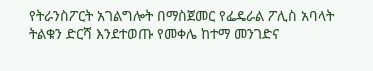የትራንስፖርት አገልግሎት በማስጀመር የፌዴራል ፖሊስ አባላት ትልቁን ድርሻ እንደተወጡ የመቀሌ ከተማ መንገድና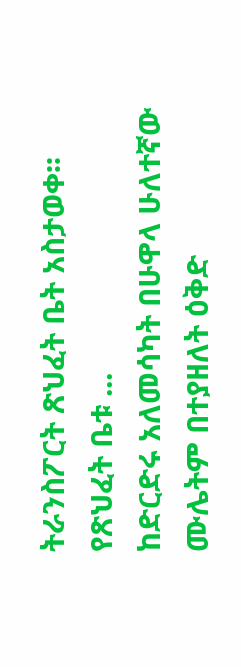ትራንስፖርት ጽህፈት ቤት አስታወቀ፡፡ የጽህፈት ቤቱ ...
ከድርድሩ አለመሳካት በሁዋላ ሁለተኛው ሙሌትም በተያዘለት ዕቅድ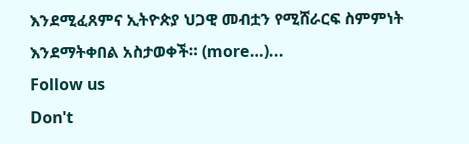እንደሚፈጸምና ኢትዮጵያ ህጋዊ መብቷን የሚሸራርፍ ስምምነት እንደማትቀበል አስታወቀች። (more…)...
Follow us
Don't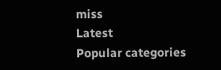miss
Latest
Popular categories